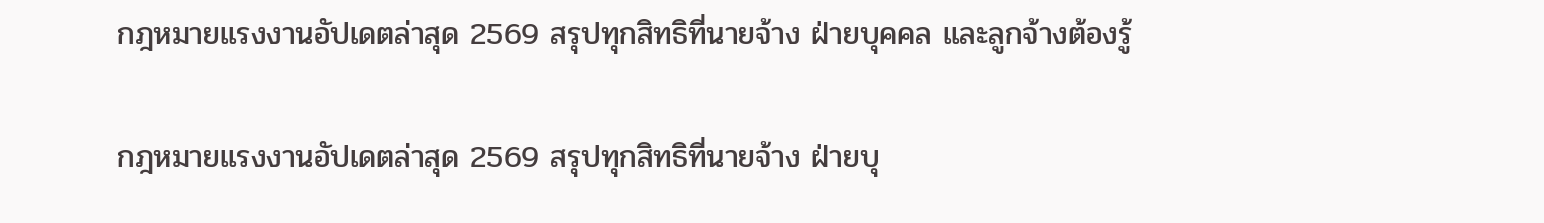กฎหมายแรงงานอัปเดตล่าสุด 2569 สรุปทุกสิทธิที่นายจ้าง ฝ่ายบุคคล และลูกจ้างต้องรู้

กฎหมายแรงงานอัปเดตล่าสุด 2569 สรุปทุกสิทธิที่นายจ้าง ฝ่ายบุ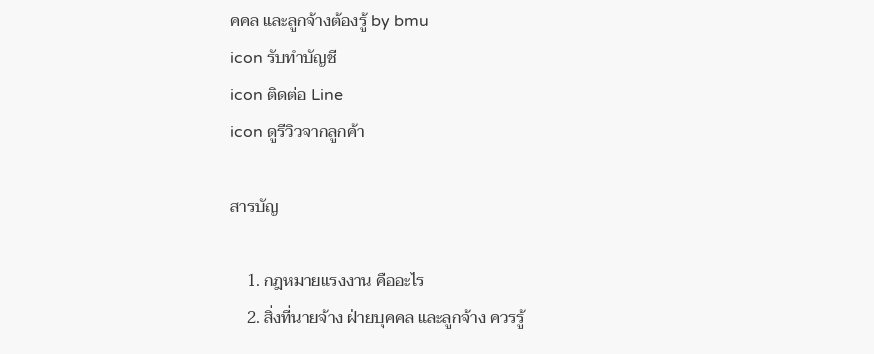คคล และลูกจ้างต้องรู้ by bmu
icon รับทำบัญชี
icon ติดต่อ Line
icon ดูรีวิวจากลูกค้า

สารบัญ

    1. กฎหมายแรงงาน คืออะไร
    2. สิ่งที่นายจ้าง ฝ่ายบุคคล และลูกจ้าง ควรรู้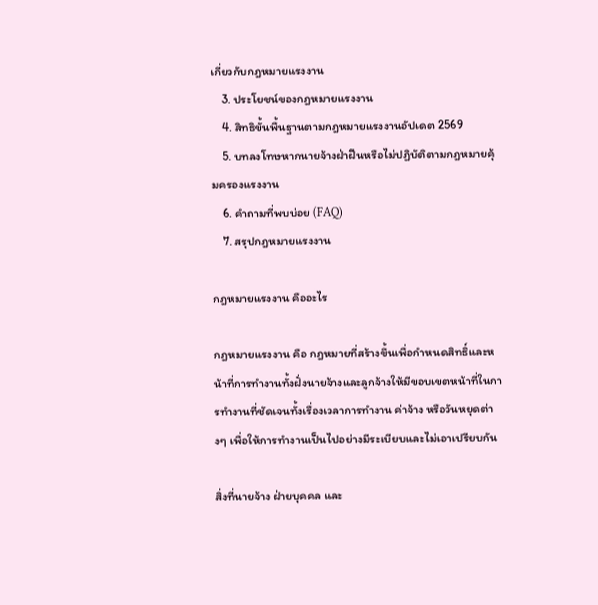เกี่ยวกับกฎหมายแรงงาน
    3. ประโยชน์ของกฎหมายแรงงาน
    4. สิทธิขั้นพื้นฐานตามกฎหมายแรงงานอัปเดต 2569
    5. บทลงโทษหากนายจ้างฝ่าฝืนหรือไม่ปฏิบัติตามกฎหมายคุ้มครองแรงงาน
    6. คำถามที่พบบ่อย (FAQ)
    7. สรุปกฎหมายแรงงาน

กฎหมายแรงงาน คืออะไร

กฎหมายแรงงาน คือ กฎหมายที่สร้างขึ้นเพื่อกำหนดสิทธิ์และหน้าที่การทำงานทั้งฝั่งนายจ้างและลูกจ้างให้มีขอบเขตหน้าที่ในการทำงานที่ชัดเจนทั้งเรื่องเวลาการทำงาน ค่าจ้าง หรือวันหยุดต่างๆ เพื่อให้การทำงานเป็นไปอย่างมีระเบียบและไม่เอาเปรียบกัน

สิ่งที่นายจ้าง ฝ่ายบุคคล และ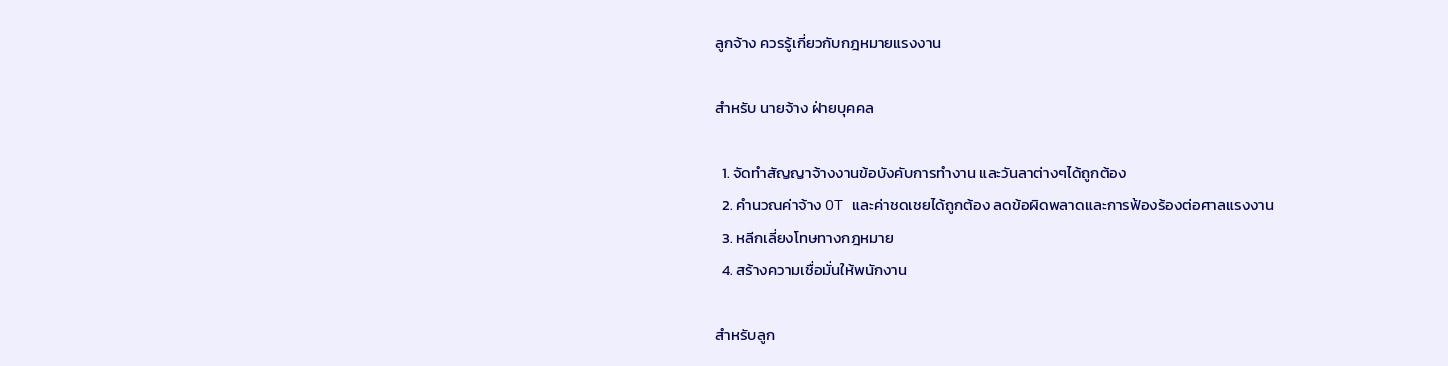ลูกจ้าง ควรรู้เกี่ยวกับกฎหมายแรงงาน

สำหรับ นายจ้าง ฝ่ายบุคคล

  1. จัดทำสัญญาจ้างงานข้อบังคับการทำงาน และวันลาต่างๆได้ถูกต้อง
  2. คำนวณค่าจ้าง OT และค่าชดเชยได้ถูกต้อง ลดข้อผิดพลาดและการฟ้องร้องต่อศาลแรงงาน
  3. หลีกเลี่ยงโทษทางกฎหมาย
  4. สร้างความเชื่อมั่นให้พนักงาน

สำหรับลูก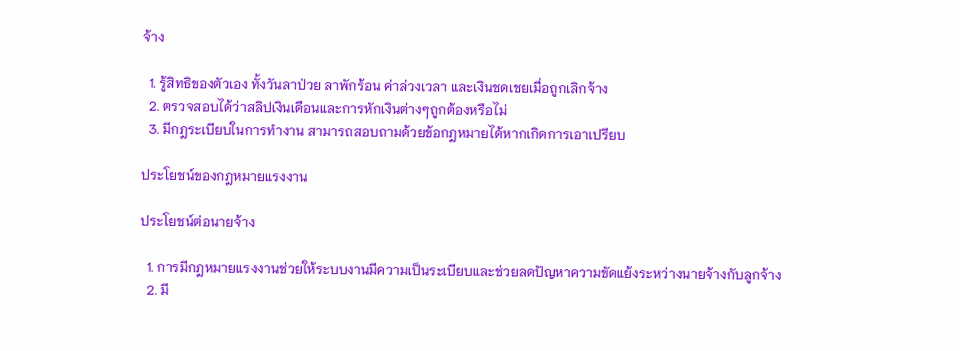จ้าง

  1. รู้สิทธิของตัวเอง ทั้งวันลาป่วย ลาพักร้อน ค่าล่วงเวลา และเงินชดเชยเมื่อถูกเลิกจ้าง
  2. ตรวจสอบได้ว่าสลิปเงินเดือนและการหักเงินต่างๆถูกต้องหรือไม่
  3. มีกฎระเบียบในการทำงาน สามารถสอบถามด้วยข้อกฎหมายได้หากเกิดการเอาเปรียบ

ประโยชน์ของกฎหมายแรงงาน

ประโยชน์ต่อนายจ้าง

  1. การมีกฎหมายแรงงานช่วยให้ระบบงานมีความเป็นระเบียบและช่วยลดปัญหาความขัดแย้งระหว่างนายจ้างกับลูกจ้าง
  2. มี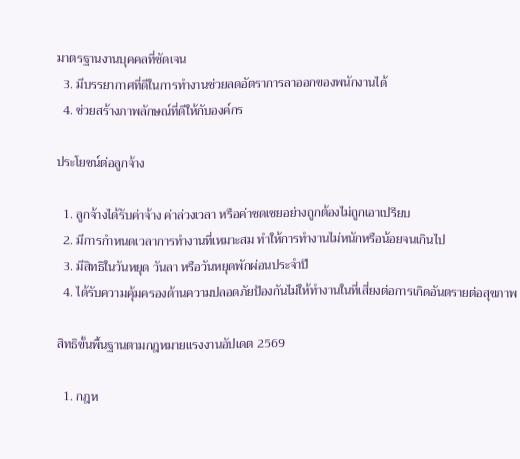มาตรฐานงานบุคคลที่ชัดเจน
  3. มีบรรยากาศที่ดีในการทำงานช่วยลดอัตราการลาออกของพนักงานได้
  4. ช่วยสร้างภาพลักษณ์ที่ดีให้กับองค์กร

ประโยชน์ต่อลูกจ้าง

  1. ลูกจ้างได้รับค่าจ้าง ค่าล่วงเวลา หรือค่าชดเชยอย่างถูกต้องไม่ถูกเอาเปรียบ
  2. มีการกำหนดเวลาการทำงานที่เหมาะสม ทำให้การทำงานไม่หนักหรือน้อยจนเกินไป
  3. มีสิทธิในวันหยุด วันลา หรือวันหยุดพักผ่อนประจำปี
  4. ได้รับความคุ้มครองด้านความปลอดภัยป้องกันไม่ให้ทำงานในที่เสี่ยงต่อการเกิดอันตรายต่อสุขภาพ

สิทธิขั้นพื้นฐานตามกฎหมายแรงงานอัปเดต 2569

  1. กฎห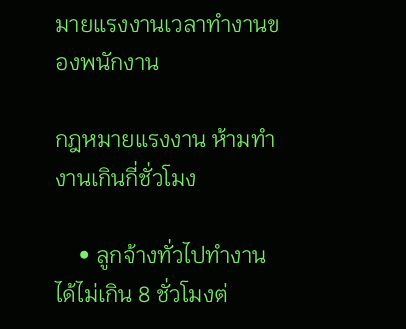มายแรงงานเวลาทำงานของพนักงาน

กฎหมายแรงงาน ห้ามทำงานเกินกี่ชั่วโมง

    • ลูกจ้างทั่วไปทำงานได้ไม่เกิน 8 ชั่วโมงต่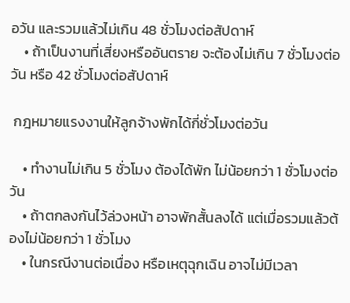อวัน และรวมแล้วไม่เกิน 48 ชั่วโมงต่อสัปดาห์
    • ถ้าเป็นงานที่เสี่ยงหรืออันตราย จะต้องไม่เกิน 7 ชั่วโมงต่อวัน หรือ 42 ชั่วโมงต่อสัปดาห์

 กฎหมายแรงงานให้ลูกจ้างพักได้กี่ชั่วโมงต่อวัน

    • ทำงานไม่เกิน 5 ชั่วโมง ต้องได้พัก ไม่น้อยกว่า 1 ชั่วโมงต่อวัน
    • ถ้าตกลงกันไว้ล่วงหน้า อาจพักสั้นลงได้ แต่เมื่อรวมแล้วต้องไม่น้อยกว่า 1 ชั่วโมง
    • ในกรณีงานต่อเนื่อง หรือเหตุฉุกเฉิน อาจไม่มีเวลา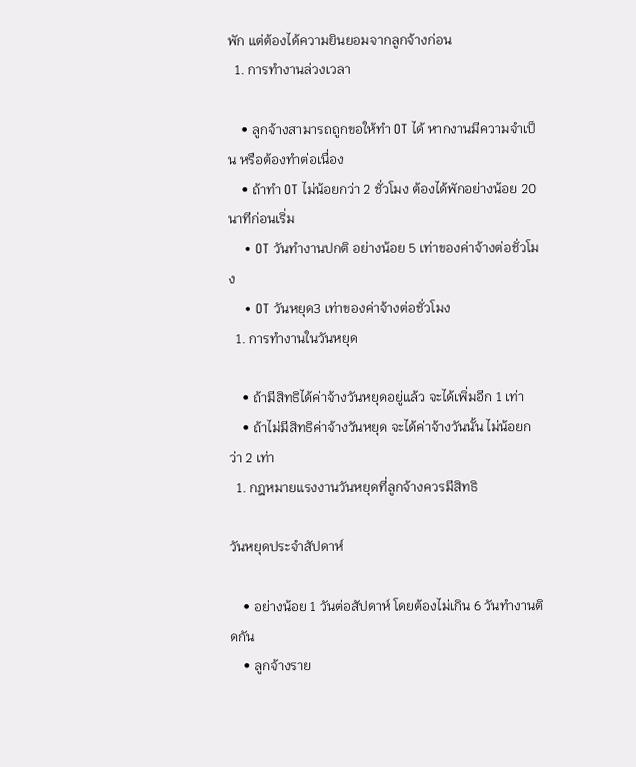พัก แต่ต้องได้ความยินยอมจากลูกจ้างก่อน
  1. การทำงานล่วงเวลา

    • ลูกจ้างสามารถถูกขอให้ทำ OT ได้ หากงานมีความจำเป็น หรือต้องทำต่อเนื่อง
    • ถ้าทำ OT ไม่น้อยกว่า 2 ชั่วโมง ต้องได้พักอย่างน้อย 20 นาทีก่อนเริ่ม
    • OT วันทำงานปกติ อย่างน้อย 5 เท่าของค่าจ้างต่อชั่วโมง
    • OT วันหยุด3 เท่าของค่าจ้างต่อชั่วโมง
  1. การทำงานในวันหยุด

    • ถ้ามีสิทธิได้ค่าจ้างวันหยุดอยู่แล้ว จะได้เพิ่มอีก 1 เท่า
    • ถ้าไม่มีสิทธิค่าจ้างวันหยุด จะได้ค่าจ้างวันนั้น ไม่น้อยกว่า 2 เท่า
  1. กฎหมายแรงงานวันหยุดที่ลูกจ้างควรมีสิทธิ

วันหยุดประจำสัปดาห์

    • อย่างน้อย 1 วันต่อสัปดาห์ โดยต้องไม่เกิน 6 วันทำงานติดกัน
    • ลูกจ้างราย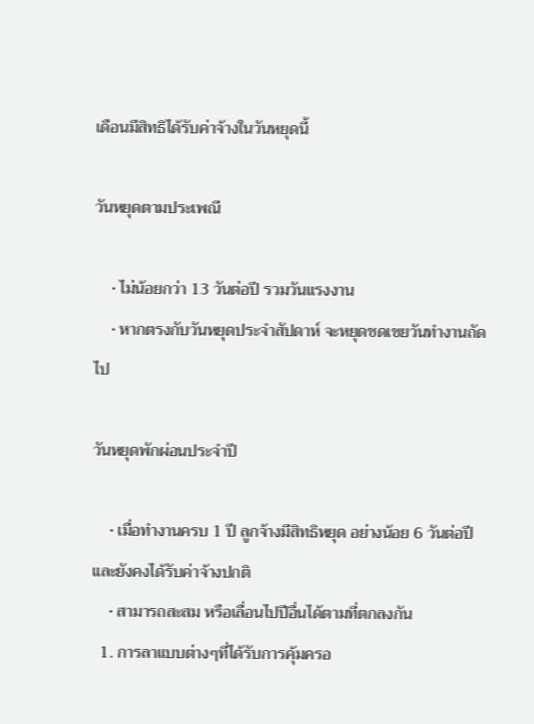เดือนมีสิทธิได้รับค่าจ้างในวันหยุดนี้

วันหยุดตามประเพณี

    • ไม่น้อยกว่า 13 วันต่อปี รวมวันแรงงาน
    • หากตรงกับวันหยุดประจำสัปดาห์ จะหยุดชดเชยวันทำงานถัดไป

วันหยุดพักผ่อนประจำปี

    • เมื่อทำงานครบ 1 ปี ลูกจ้างมีสิทธิหยุด อย่างน้อย 6 วันต่อปี และยังคงได้รับค่าจ้างปกติ
    • สามารถสะสม หรือเลื่อนไปปีอื่นได้ตามที่ตกลงกัน
  1. การลาแบบต่างๆที่ได้รับการคุ้มครอ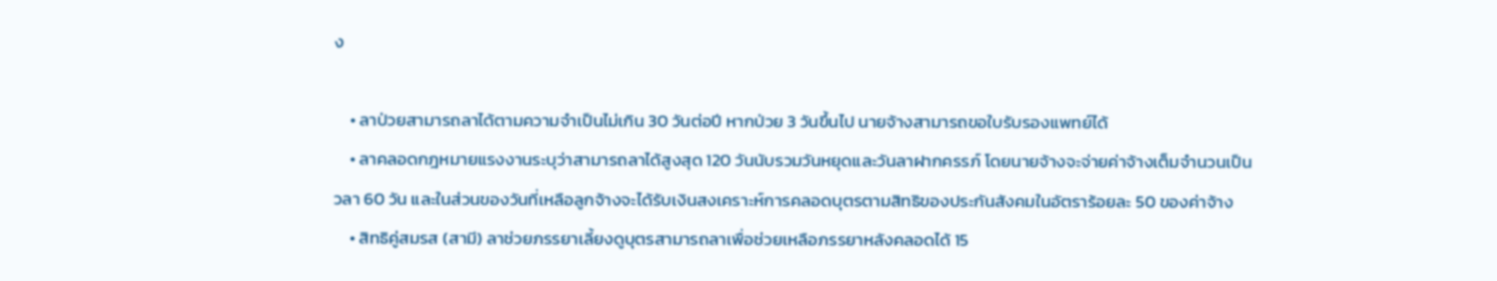ง

    • ลาป่วยสามารถลาได้ตามความจำเป็นไม่เกิน 30 วันต่อปี หากป่วย 3 วันขึ้นไป นายจ้างสามารถขอใบรับรองแพทย์ได้
    • ลาคลอดกฎหมายแรงงานระบุว่าสามารถลาได้สูงสุด 120 วันนับรวมวันหยุดและวันลาฝากครรภ์ โดยนายจ้างจะจ่ายค่าจ้างเต็มจำนวนเป็นวลา 60 วัน และในส่วนของวันที่เหลือลูกจ้างจะได้รับเงินสงเคราะห์การคลอดบุตรตามสิทธิของประกันสังคมในอัตราร้อยละ 50 ของค่าจ้าง
    • สิทธิคู่สมรส (สามี) ลาช่วยภรรยาเลี้ยงดูบุตรสามารถลาเพื่อช่วยเหลือภรรยาหลังคลอดได้ 15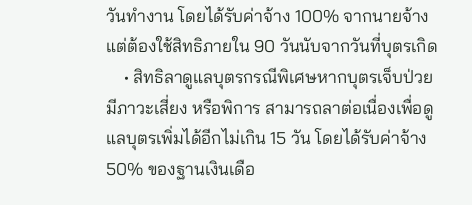วันทำงาน โดยได้รับค่าจ้าง 100% จากนายจ้างแต่ต้องใช้สิทธิภายใน 90 วันนับจากวันที่บุตรเกิด
    • สิทธิลาดูแลบุตรกรณีพิเศษหากบุตรเจ็บป่วย มีภาวะเสี่ยง หรือพิการ สามารถลาต่อเนื่องเพื่อดูแลบุตรเพิ่มได้อีกไม่เกิน 15 วัน โดยได้รับค่าจ้าง 50% ของฐานเงินเดือ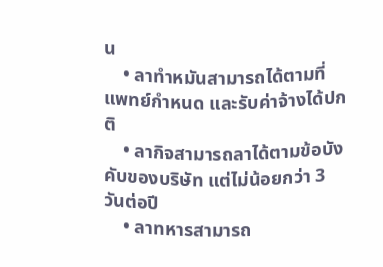น
    • ลาทำหมันสามารถได้ตามที่แพทย์กำหนด และรับค่าจ้างได้ปกติ
    • ลากิจสามารถลาได้ตามข้อบังคับของบริษัท แต่ไม่น้อยกว่า 3 วันต่อปี
    • ลาทหารสามารถ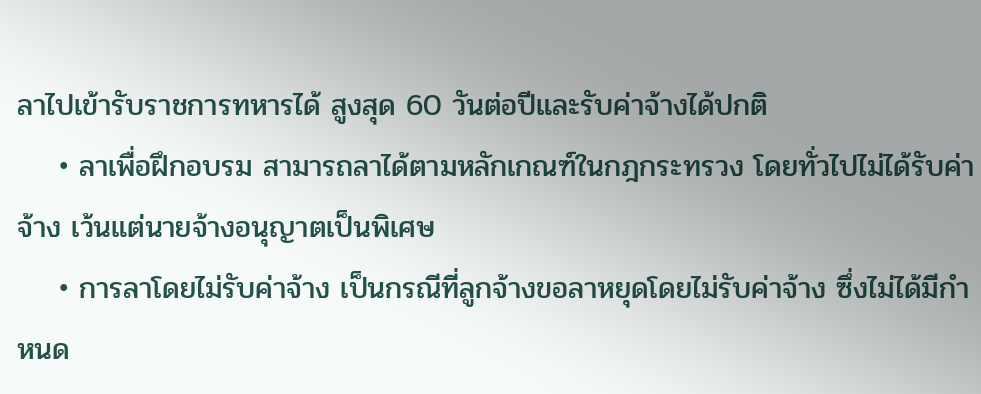ลาไปเข้ารับราชการทหารได้ สูงสุด 60 วันต่อปีและรับค่าจ้างได้ปกติ
    • ลาเพื่อฝึกอบรม สามารถลาได้ตามหลักเกณฑ์ในกฎกระทรวง โดยทั่วไปไม่ได้รับค่าจ้าง เว้นแต่นายจ้างอนุญาตเป็นพิเศษ
    • การลาโดยไม่รับค่าจ้าง เป็นกรณีที่ลูกจ้างขอลาหยุดโดยไม่รับค่าจ้าง ซึ่งไม่ได้มีกำหนด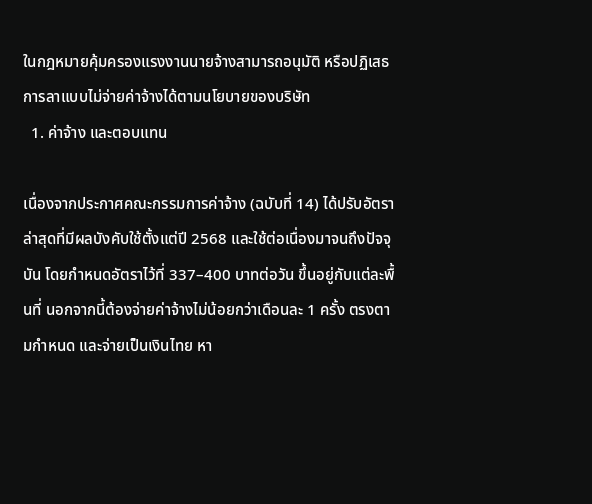ในกฎหมายคุ้มครองแรงงานนายจ้างสามารถอนุมัติ หรือปฏิเสธการลาแบบไม่จ่ายค่าจ้างได้ตามนโยบายของบริษัท
  1. ค่าจ้าง และตอบแทน

เนื่องจากประกาศคณะกรรมการค่าจ้าง (ฉบับที่ 14) ได้ปรับอัตราล่าสุดที่มีผลบังคับใช้ตั้งแต่ปี 2568 และใช้ต่อเนื่องมาจนถึงปัจจุบัน โดยกำหนดอัตราไว้ที่ 337–400 บาทต่อวัน ขึ้นอยู่กับแต่ละพื้นที่ นอกจากนี้ต้องจ่ายค่าจ้างไม่น้อยกว่าเดือนละ 1 ครั้ง ตรงตามกำหนด และจ่ายเป็นเงินไทย หา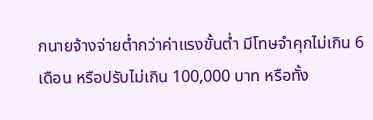กนายจ้างจ่ายต่ำกว่าค่าแรงขั้นต่ำ มีโทษจำคุกไม่เกิน 6 เดือน หรือปรับไม่เกิน 100,000 บาท หรือทั้ง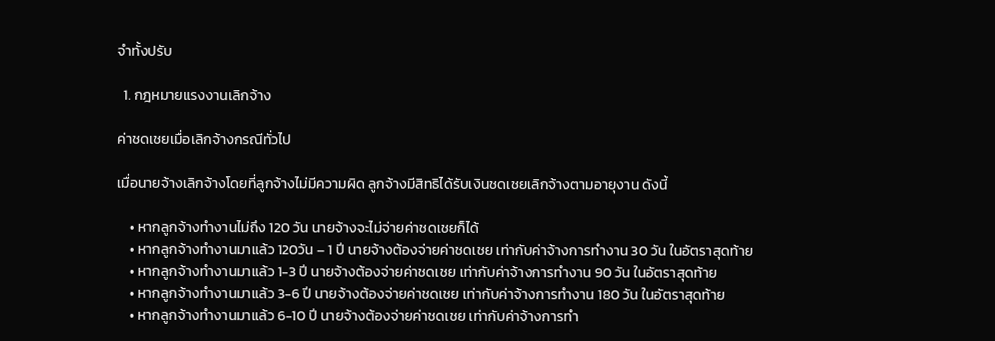จำทั้งปรับ

  1. กฎหมายแรงงานเลิกจ้าง

ค่าชดเชยเมื่อเลิกจ้างกรณีทั่วไป

เมื่อนายจ้างเลิกจ้างโดยที่ลูกจ้างไม่มีความผิด ลูกจ้างมีสิทธิได้รับเงินชดเชยเลิกจ้างตามอายุงาน ดังนี้

    • หากลูกจ้างทำงานไม่ถึง 120 วัน นายจ้างจะไม่จ่ายค่าชดเชยก็ได้
    • หากลูกจ้างทำงานมาแล้ว 120วัน – 1 ปี นายจ้างต้องจ่ายค่าชดเชย เท่ากับค่าจ้างการทำงาน 30 วัน ในอัตราสุดท้าย
    • หากลูกจ้างทำงานมาแล้ว 1-3 ปี นายจ้างต้องจ่ายค่าชดเชย เท่ากับค่าจ้างการทำงาน 90 วัน ในอัตราสุดท้าย
    • หากลูกจ้างทำงานมาแล้ว 3-6 ปี นายจ้างต้องจ่ายค่าชดเชย เท่ากับค่าจ้างการทำงาน 180 วัน ในอัตราสุดท้าย
    • หากลูกจ้างทำงานมาแล้ว 6-10 ปี นายจ้างต้องจ่ายค่าชดเชย เท่ากับค่าจ้างการทำ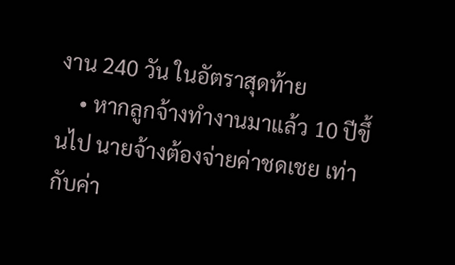งาน 240 วัน ในอัตราสุดท้าย
    • หากลูกจ้างทำงานมาแล้ว 10 ปีขึ้นไป นายจ้างต้องจ่ายค่าชดเชย เท่ากับค่า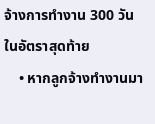จ้างการทำงาน 300 วัน ในอัตราสุดท้าย
    • หากลูกจ้างทำงานมา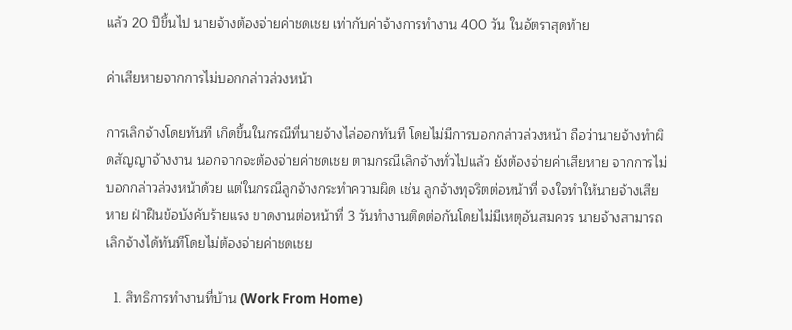แล้ว 20 ปีขึ้นไป นายจ้างต้องจ่ายค่าชดเชย เท่ากับค่าจ้างการทำงาน 400 วัน ในอัตราสุดท้าย

ค่าเสียหายจากการไม่บอกกล่าวล่วงหน้า

การเลิกจ้างโดยทันที เกิดขึ้นในกรณีที่นายจ้างไล่ออกทันที โดยไม่มีการบอกกล่าวล่วงหน้า ถือว่านายจ้างทำผิดสัญญาจ้างงาน นอกจากจะต้องจ่ายค่าชดเชย ตามกรณีเลิกจ้างทั่วไปแล้ว ยังต้องจ่ายค่าเสียหาย จากการไม่บอกกล่าวล่วงหน้าด้วย แต่ในกรณีลูกจ้างกระทำความผิด เช่น ลูกจ้างทุจริตต่อหน้าที่ จงใจทำให้นายจ้างเสียหาย ฝ่าฝืนข้อบังคับร้ายแรง ขาดงานต่อหน้าที่ 3 วันทำงานติดต่อกันโดยไม่มีเหตุอันสมควร นายจ้างสามารถเลิกจ้างได้ทันทีโดยไม่ต้องจ่ายค่าชดเชย

  1. สิทธิการทำงานที่บ้าน (Work From Home)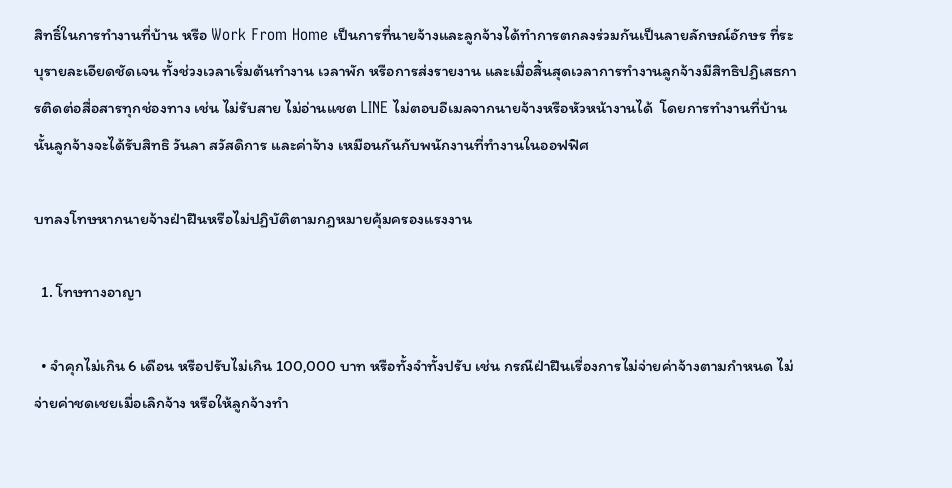สิทธิ์ในการทำงานที่บ้าน หรือ Work From Home เป็นการที่นายจ้างและลูกจ้างได้ทำการตกลงร่วมกันเป็นลายลักษณ์อักษร ที่ระบุรายละเอียดชัดเจน ทั้งช่วงเวลาเริ่มต้นทำงาน เวลาพัก หรือการส่งรายงาน และเมื่อสิ้นสุดเวลาการทำงานลูกจ้างมีสิทธิปฏิเสธการติดต่อสื่อสารทุกช่องทาง เช่น ไม่รับสาย ไม่อ่านแชต LINE ไม่ตอบอีเมลจากนายจ้างหรือหัวหน้างานได้  โดยการทำงานที่บ้านนั้นลูกจ้างจะได้รับสิทธิ วันลา สวัสดิการ และค่าจ้าง เหมือนกันกับพนักงานที่ทำงานในออฟฟิศ

บทลงโทษหากนายจ้างฝ่าฝืนหรือไม่ปฏิบัติตามกฎหมายคุ้มครองแรงงาน

  1. โทษทางอาญา

  • จำคุกไม่เกิน 6 เดือน หรือปรับไม่เกิน 100,000 บาท หรือทั้งจำทั้งปรับ เช่น กรณีฝ่าฝืนเรื่องการไม่จ่ายค่าจ้างตามกำหนด ไม่จ่ายค่าชดเชยเมื่อเลิกจ้าง หรือให้ลูกจ้างทำ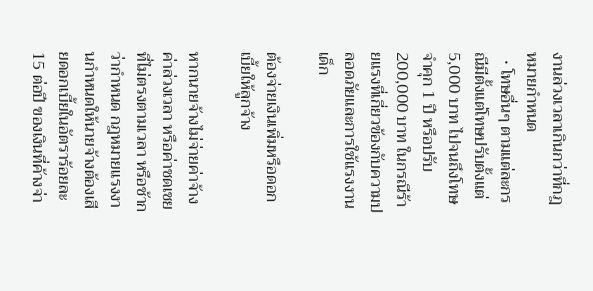งานล่วงเวลาเกินกว่าที่กฎหมายกำหนด
  • โทษอื่นๆ ตามแต่ละกรณีมีตั้งแต่โทษปรับตั้งแต่ 5,000 บาท ไปจนถึงโทษจำคุก 1 ปี หรือปรับ 200,000 บาท ในกรณีร้ายแรงที่เกี่ยวข้องกับความปลอดภัยและการใช้แรงงานเด็ก

ต้องจ่ายเงินเพิ่มหรือดอกเบี้ยให้ลูกจ้าง

หากนายจ้างไม่จ่ายค่าจ้าง ค่าล่วงเวลา หรือค่าชดเชย ที่ไม่ตรงตามเวลา หรือช้ากว่ากำหนด กฎหมายแรงงานกำหนดให้นายจ้างต้องเสียดอกเบี้ยในอัตราร้อยละ 15 ต่อปี ของเงินที่ค้างจ่า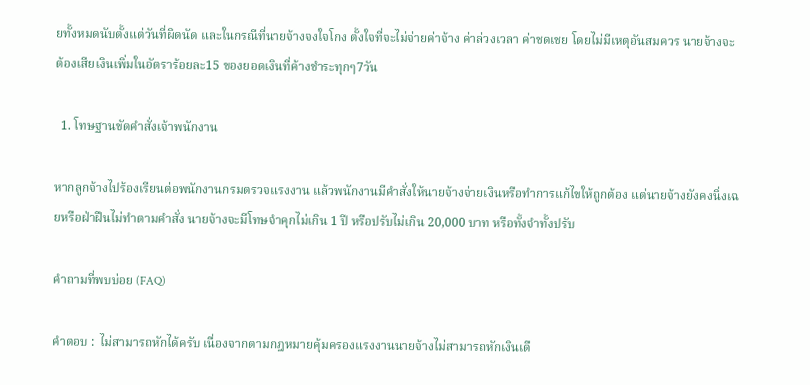ยทั้งหมดนับตั้งแต่วันที่ผิดนัด และในกรณีที่นายจ้างจงใจโกง ตั้งใจที่จะไม่จ่ายค่าจ้าง ค่าล่วงเวลา ค่าชดเชย โดยไม่มีเหตุอันสมควร นายจ้างจะต้องเสียเงินเพิ่มในอัตราร้อยละ15 ของยอดเงินที่ค้างชำระทุกๆ7วัน

  1. โทษฐานขัดคำสั่งเจ้าพนักงาน

หากลูกจ้างไปร้องเรียนต่อพนักงานกรมตรวจแรงงาน แล้วพนักงานมีคำสั่งให้นายจ้างจ่ายเงินหรือทำการแก้ไขให้ถูกต้อง แต่นายจ้างยังคงนิ่งเฉยหรือฝ่าฝืนไม่ทำตามคำสั่ง นายจ้างจะมีโทษจำคุกไม่เกิน 1 ปี หรือปรับไม่เกิน 20,000 บาท หรือทั้งจำทั้งปรับ

คำถามที่พบบ่อย (FAQ)

คำตอบ :  ไม่สามารถหักได้ครับ เนื่องจากตามกฎหมายคุ้มครองแรงงานนายจ้างไม่สามารถหักเงินเดื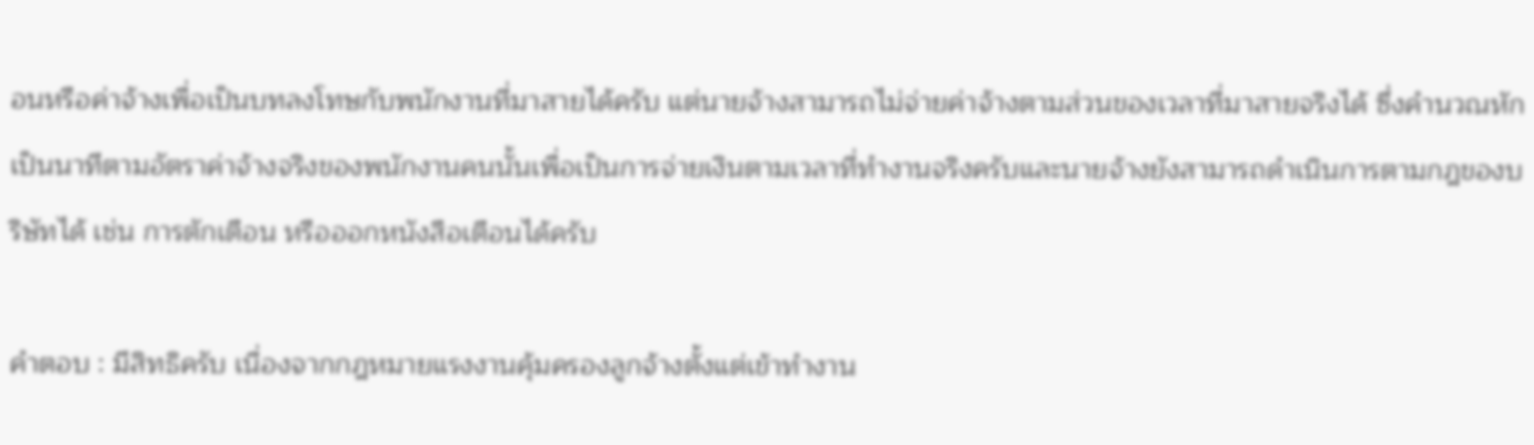อนหรือค่าจ้างเพื่อเป็นบทลงโทษกับพนักงานที่มาสายได้ครับ แต่นายจ้างสามารถไม่จ่ายค่าจ้างตามส่วนของเวลาที่มาสายจริงได้ ซึ่งคำนวณหักเป็นนาทีตามอัตราค่าจ้างจริงของพนักงานคนนั้นเพื่อเป็นการจ่ายเงินตามเวลาที่ทำงานจริงครับและนายจ้างยังสามารถดำเนินการตามกฎของบริษัทได้ เช่น การตักเตือน หรือออกหนังสือเตือนได้ครับ

คำตอบ : มีสิทธิครับ เนื่องจากกฎหมายแรงงานคุ้มครองลูกจ้างตั้งแต่เข้าทำงาน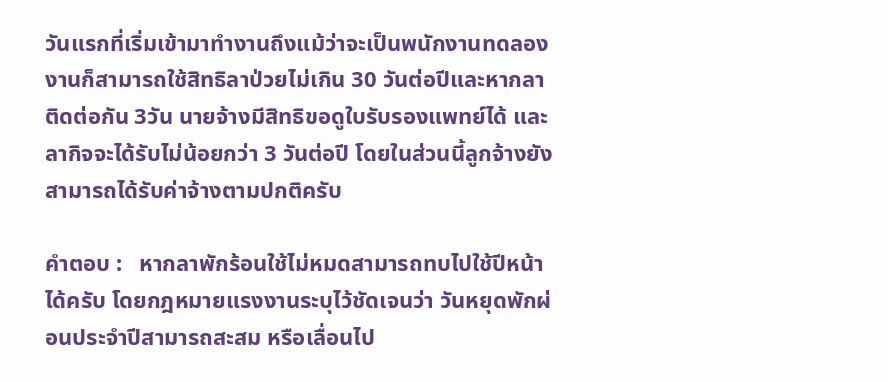วันแรกที่เริ่มเข้ามาทำงานถึงแม้ว่าจะเป็นพนักงานทดลองงานก็สามารถใช้สิทธิลาป่วยไม่เกิน 30 วันต่อปีและหากลาติดต่อกัน 3วัน นายจ้างมีสิทธิขอดูใบรับรองแพทย์ได้ และลากิจจะได้รับไม่น้อยกว่า 3 วันต่อปี โดยในส่วนนี้ลูกจ้างยังสามารถได้รับค่าจ้างตามปกติครับ

คำตอบ :   หากลาพักร้อนใช้ไม่หมดสามารถทบไปใช้ปีหน้าได้ครับ โดยกฎหมายแรงงานระบุไว้ชัดเจนว่า วันหยุดพักผ่อนประจำปีสามารถสะสม หรือเลื่อนไป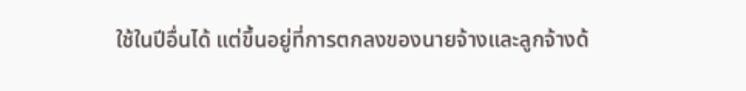ใช้ในปีอื่นได้ แต่ขึ้นอยู่ที่การตกลงของนายจ้างและลูกจ้างด้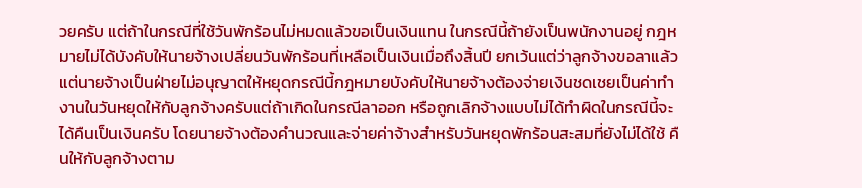วยครับ แต่ถ้าในกรณีที่ใช้วันพักร้อนไม่หมดแล้วขอเป็นเงินแทน ในกรณีนี้ถ้ายังเป็นพนักงานอยู่ กฎหมายไม่ได้บังคับให้นายจ้างเปลี่ยนวันพักร้อนที่เหลือเป็นเงินเมื่อถึงสิ้นปี ยกเว้นแต่ว่าลูกจ้างขอลาแล้วแต่นายจ้างเป็นฝ่ายไม่อนุญาตให้หยุดกรณีนี้กฎหมายบังคับให้นายจ้างต้องจ่ายเงินชดเชยเป็นค่าทำงานในวันหยุดให้กับลูกจ้างครับแต่ถ้าเกิดในกรณีลาออก หรือถูกเลิกจ้างแบบไม่ได้ทำผิดในกรณีนี้จะได้คืนเป็นเงินครับ โดยนายจ้างต้องคำนวณและจ่ายค่าจ้างสำหรับวันหยุดพักร้อนสะสมที่ยังไม่ได้ใช้ คืนให้กับลูกจ้างตาม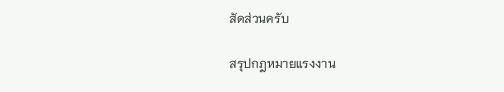สัดส่วนครับ

สรุปกฎหมายแรงงาน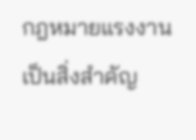กฎหมายแรงงานเป็นสิ่งสำคัญ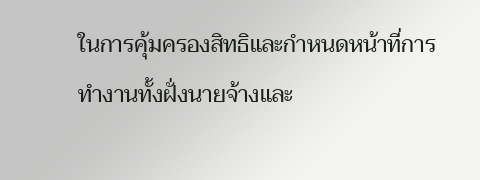ในการคุ้มครองสิทธิและกำหนดหน้าที่การทำงานทั้งฝั่งนายจ้างและ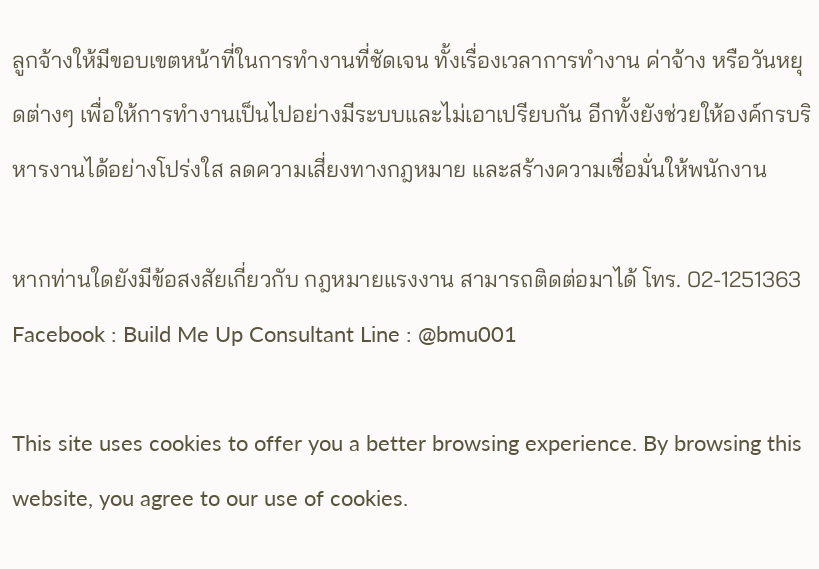ลูกจ้างให้มีขอบเขตหน้าที่ในการทำงานที่ชัดเจน ทั้งเรื่องเวลาการทำงาน ค่าจ้าง หรือวันหยุดต่างๆ เพื่อให้การทำงานเป็นไปอย่างมีระบบและไม่เอาเปรียบกัน อีกทั้งยังช่วยให้องค์กรบริหารงานได้อย่างโปร่งใส ลดความเสี่ยงทางกฎหมาย และสร้างความเชื่อมั่นให้พนักงาน

หากท่านใดยังมีข้อสงสัยเกี่ยวกับ กฎหมายแรงงาน สามารถติดต่อมาได้ โทร. 02-1251363 Facebook : Build Me Up Consultant Line : @bmu001

This site uses cookies to offer you a better browsing experience. By browsing this website, you agree to our use of cookies.